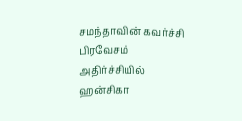சமந்தாவின் கவர்ச்சி பிரவேசம் அதிர்ச்சியில் ஹன்சிகா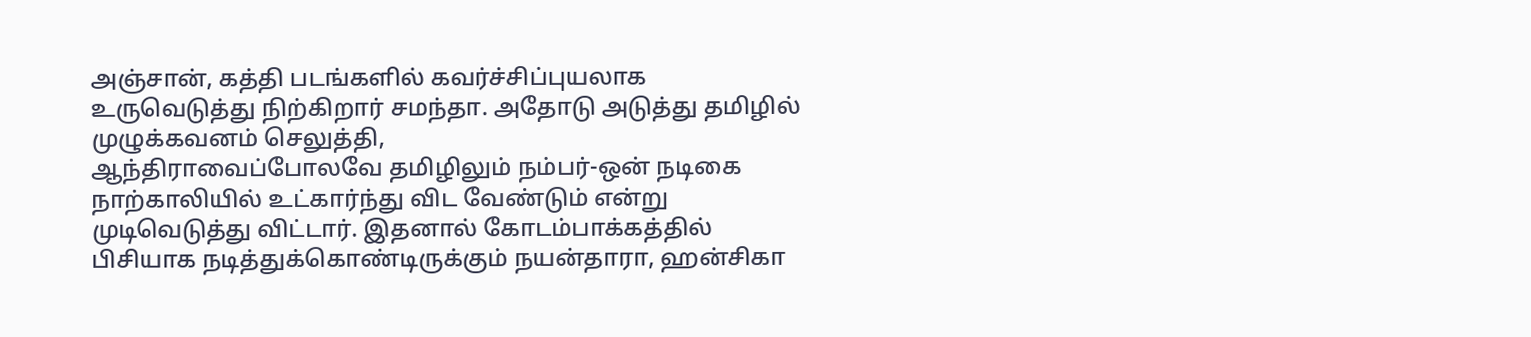அஞ்சான், கத்தி படங்களில் கவர்ச்சிப்புயலாக உருவெடுத்து நிற்கிறார் சமந்தா. அதோடு அடுத்து தமிழில் முழுக்கவனம் செலுத்தி,
ஆந்திராவைப்போலவே தமிழிலும் நம்பர்-ஒன் நடிகை நாற்காலியில் உட்கார்ந்து விட வேண்டும் என்று முடிவெடுத்து விட்டார். இதனால் கோடம்பாக்கத்தில் பிசியாக நடித்துக்கொண்டிருக்கும் நயன்தாரா, ஹன்சிகா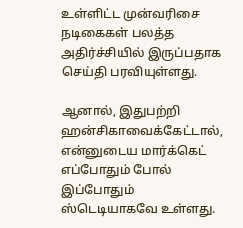உள்ளிட்ட முன்வரிசை நடிகைகள் பலத்த அதிர்ச்சியில் இருப்பதாக செய்தி பரவியுள்ளது.

ஆனால், இதுபற்றி ஹன்சிகாவைக்கேட்டால், என்னுடைய மார்க்கெட் எப்போதும் போல் இப்போதும் ஸ்டெடியாகவே உள்ளது.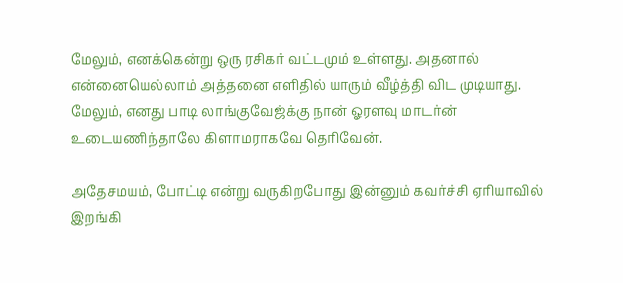மேலும், எனக்கென்று ஒரு ரசிகர் வட்டமும் உள்ளது. அதனால் என்னையெல்லாம் அத்தனை எளிதில் யாரும் வீழ்த்தி விட முடியாது. மேலும், எனது பாடி லாங்குவேஜ்க்கு நான் ஓரளவு மாடர்ன் உடையணிந்தாலே கிளாமராகவே தெரிவேன்.

அதேசமயம், போட்டி என்று வருகிறபோது இன்னும் கவர்ச்சி ஏரியாவில் இறங்கி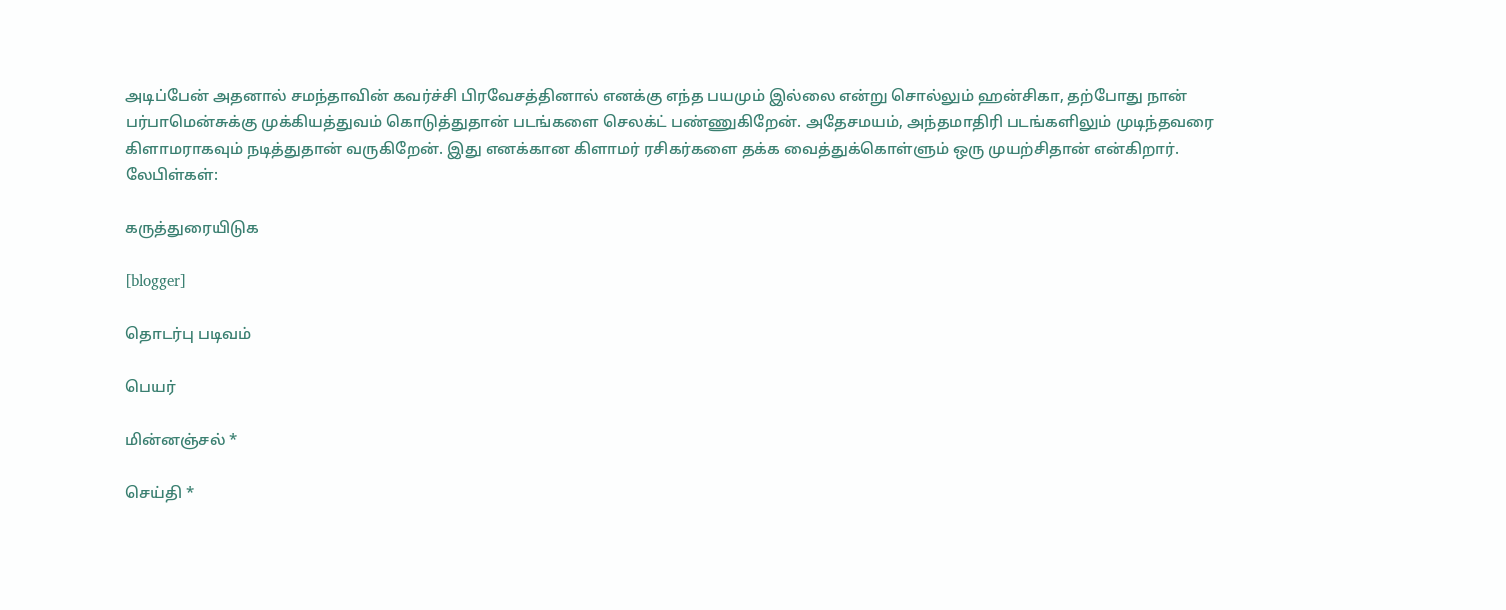அடிப்பேன் அதனால் சமந்தாவின் கவர்ச்சி பிரவேசத்தினால் எனக்கு எந்த பயமும் இல்லை என்று சொல்லும் ஹன்சிகா, தற்போது நான் பர்பாமென்சுக்கு முக்கியத்துவம் கொடுத்துதான் படங்களை செலக்ட் பண்ணுகிறேன். அதேசமயம், அந்தமாதிரி படங்களிலும் முடிந்தவரை கிளாமராகவும் நடித்துதான் வருகிறேன். இது எனக்கான கிளாமர் ரசிகர்களை தக்க வைத்துக்கொள்ளும் ஒரு முயற்சிதான் என்கிறார்.
லேபிள்கள்:

கருத்துரையிடுக

[blogger]

தொடர்பு படிவம்

பெயர்

மின்னஞ்சல் *

செய்தி *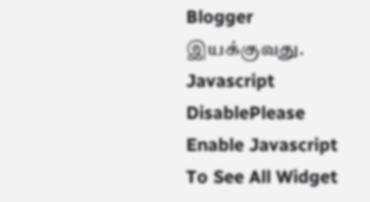Blogger இயக்குவது.
Javascript DisablePlease Enable Javascript To See All Widget